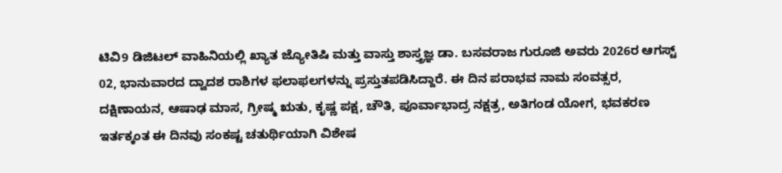ಟಿವಿ9 ಡಿಜಿಟಲ್ ವಾಹಿನಿಯಲ್ಲಿ ಖ್ಯಾತ ಜ್ಯೋತಿಷಿ ಮತ್ತು ವಾಸ್ತು ಶಾಸ್ತ್ರಜ್ಞ ಡಾ. ಬಸವರಾಜ ಗುರೂಜಿ ಅವರು 2026ರ ಆಗಸ್ಟ್ 02, ಭಾನುವಾರದ ದ್ವಾದಶ ರಾಶಿಗಳ ಫಲಾಫಲಗಳನ್ನು ಪ್ರಸ್ತುತಪಡಿಸಿದ್ದಾರೆ. ಈ ದಿನ ಪರಾಭವ ನಾಮ ಸಂವತ್ಸರ, ದಕ್ಷಿಣಾಯನ, ಆಷಾಢ ಮಾಸ, ಗ್ರೀಷ್ಮ ಋತು, ಕೃಷ್ಣ ಪಕ್ಷ, ಚೌತಿ, ಪೂರ್ವಾಭಾದ್ರ ನಕ್ಷತ್ರ, ಅತಿಗಂಡ ಯೋಗ, ಭವಕರಣ ಇರ್ತಕ್ಕಂತ ಈ ದಿನವು ಸಂಕಷ್ಟ ಚತುರ್ಥಿಯಾಗಿ ವಿಶೇಷ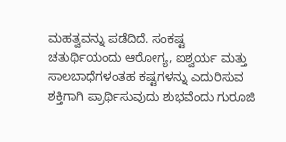ಮಹತ್ವವನ್ನು ಪಡೆದಿದೆ. ಸಂಕಷ್ಟ ಚತುರ್ಥಿಯಂದು ಆರೋಗ್ಯ, ಐಶ್ವರ್ಯ ಮತ್ತು ಸಾಲಬಾಧೆಗಳಂತಹ ಕಷ್ಟಗಳನ್ನು ಎದುರಿಸುವ ಶಕ್ತಿಗಾಗಿ ಪ್ರಾರ್ಥಿಸುವುದು ಶುಭವೆಂದು ಗುರೂಜಿ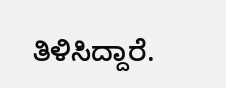ತಿಳಿಸಿದ್ದಾರೆ.